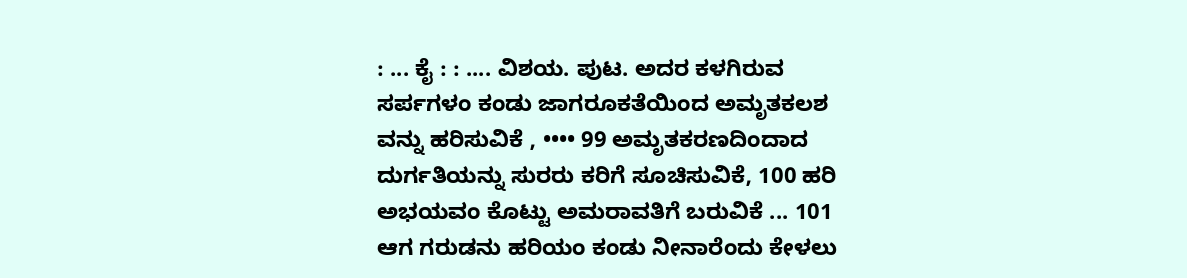: ... ಕೈ : : .... ವಿಶಯ. ಪುಟ. ಅದರ ಕಳಗಿರುವ ಸರ್ಪಗಳಂ ಕಂಡು ಜಾಗರೂಕತೆಯಿಂದ ಅಮೃತಕಲಶ ವನ್ನು ಹರಿಸುವಿಕೆ , •••• 99 ಅಮೃತಕರಣದಿಂದಾದ ದುರ್ಗತಿಯನ್ನು ಸುರರು ಕರಿಗೆ ಸೂಚಿಸುವಿಕೆ, 100 ಹರಿ ಅಭಯವಂ ಕೊಟ್ಟು ಅಮರಾವತಿಗೆ ಬರುವಿಕೆ ... 101 ಆಗ ಗರುಡನು ಹರಿಯಂ ಕಂಡು ನೀನಾರೆಂದು ಕೇಳಲು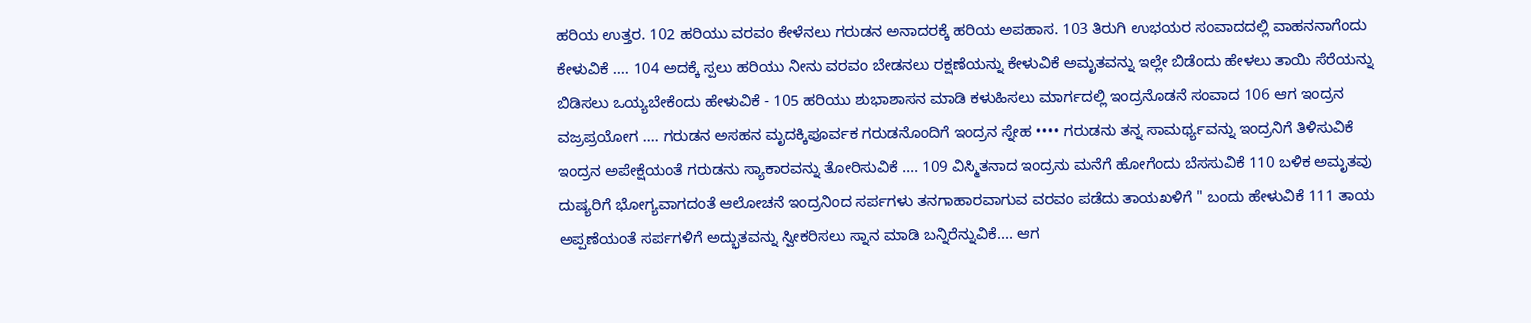ಹರಿಯ ಉತ್ತರ. 102 ಹರಿಯು ವರವಂ ಕೇಳೆನಲು ಗರುಡನ ಅನಾದರಕ್ಕೆ ಹರಿಯ ಅಪಹಾಸ. 103 ತಿರುಗಿ ಉಭಯರ ಸಂವಾದದಲ್ಲಿ ವಾಹನನಾಗೆಂದು ಕೇಳುವಿಕೆ .... 104 ಅದಕ್ಕೆ ಸ್ಪಲು ಹರಿಯು ನೀನು ವರವಂ ಬೇಡನಲು ರಕ್ಷಣೆಯನ್ನು ಕೇಳುವಿಕೆ ಅಮೃತವನ್ನು ಇಲ್ಲೇ ಬಿಡೆಂದು ಹೇಳಲು ತಾಯಿ ಸೆರೆಯನ್ನು ಬಿಡಿಸಲು ಒಯ್ಯಬೇಕೆಂದು ಹೇಳುವಿಕೆ - 105 ಹರಿಯು ಶುಭಾಶಾಸನ ಮಾಡಿ ಕಳುಹಿಸಲು ಮಾರ್ಗದಲ್ಲಿ ಇಂದ್ರನೊಡನೆ ಸಂವಾದ 106 ಆಗ ಇಂದ್ರನ ವಜ್ರಪ್ರಯೋಗ .... ಗರುಡನ ಅಸಹನ ಮೃದಕ್ಕಿಪೂರ್ವಕ ಗರುಡನೊಂದಿಗೆ ಇಂದ್ರನ ಸ್ನೇಹ •••• ಗರುಡನು ತನ್ನ ಸಾಮರ್ಥ್ಯವನ್ನು ಇಂದ್ರನಿಗೆ ತಿಳಿಸುವಿಕೆ ಇಂದ್ರನ ಅಪೇಕ್ಷೆಯಂತೆ ಗರುಡನು ಸ್ಯಾಕಾರವನ್ನು ತೋರಿಸುವಿಕೆ .... 109 ವಿಸ್ಮಿತನಾದ ಇಂದ್ರನು ಮನೆಗೆ ಹೋಗೆಂದು ಬೆಸಸುವಿಕೆ 110 ಬಳಿಕ ಅಮೃತವು ದುಷ್ಯರಿಗೆ ಭೋಗ್ಯವಾಗದಂತೆ ಆಲೋಚನೆ ಇಂದ್ರನಿಂದ ಸರ್ಪಗಳು ತನಗಾಹಾರವಾಗುವ ವರವಂ ಪಡೆದು ತಾಯಖಳಿಗೆ " ಬಂದು ಹೇಳುವಿಕೆ 111 ತಾಯ ಅಪ್ಪಣೆಯಂತೆ ಸರ್ಪಗಳಿಗೆ ಅದ್ಭುತವನ್ನು ಸ್ವೀಕರಿಸಲು ಸ್ನಾನ ಮಾಡಿ ಬನ್ನಿರೆನ್ನುವಿಕೆ.... ಆಗ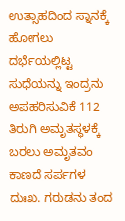ಉತ್ಸಾಹದಿಂದ ಸ್ನಾನಕ್ಕೆ ಹೋಗಲು ದರ್ಭೆಯಲ್ಲಿಟ್ಟ ಸುಧೆಯನ್ನು ಇಂದ್ರನು ಅಪಹರಿಸುವಿಕೆ 112 ತಿರುಗಿ ಅಮೃತಸ್ಥಳಕ್ಕೆ ಬರಲು ಅಮೃತವಂ ಕಾಣದೆ ಸರ್ಪಗಳ ದುಃಖ. ಗರುಡನು ತಂದ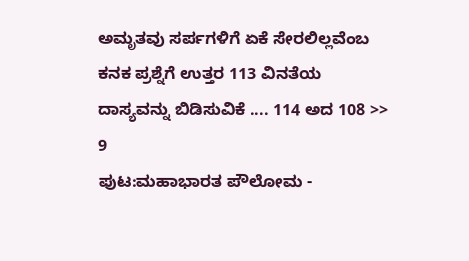ಅಮೃತವು ಸರ್ಪಗಳಿಗೆ ಏಕೆ ಸೇರಲಿಲ್ಲವೆಂಬ ಕನಕ ಪ್ರಶ್ನೆಗೆ ಉತ್ತರ 113 ವಿನತೆಯ ದಾಸ್ಯವನ್ನು ಬಿಡಿಸುವಿಕೆ .... 114 ಅದ 108 >> 9
ಪುಟ:ಮಹಾಭಾರತ ಪೌಲೋಮ -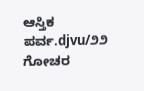ಆಸ್ತಿಕ ಪರ್ವ.djvu/೨೨
ಗೋಚರ